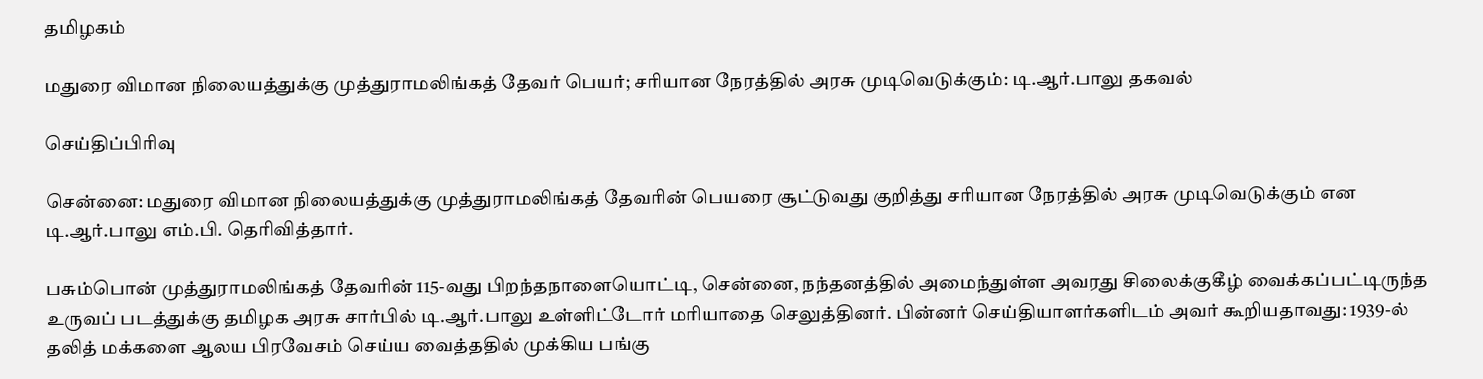தமிழகம்

மதுரை விமான நிலையத்துக்கு முத்துராமலிங்கத் தேவர் பெயர்; சரியான நேரத்தில் அரசு முடிவெடுக்கும்: டி.ஆர்.பாலு தகவல்

செய்திப்பிரிவு

சென்னை: மதுரை விமான நிலையத்துக்கு முத்துராமலிங்கத் தேவரின் பெயரை சூட்டுவது குறித்து சரியான நேரத்தில் அரசு முடிவெடுக்கும் என டி.ஆர்.பாலு எம்.பி. தெரிவித்தார்.

பசும்பொன் முத்துராமலிங்கத் தேவரின் 115-வது பிறந்தநாளையொட்டி, சென்னை, நந்தனத்தில் அமைந்துள்ள அவரது சிலைக்குகீழ் வைக்கப்பட்டிருந்த உருவப் படத்துக்கு தமிழக அரசு சார்பில் டி.ஆர்.பாலு உள்ளிட்டோர் மரியாதை செலுத்தினர். பின்னர் செய்தியாளர்களிடம் அவர் கூறியதாவது: 1939-ல் தலித் மக்களை ஆலய பிரவேசம் செய்ய வைத்ததில் முக்கிய பங்கு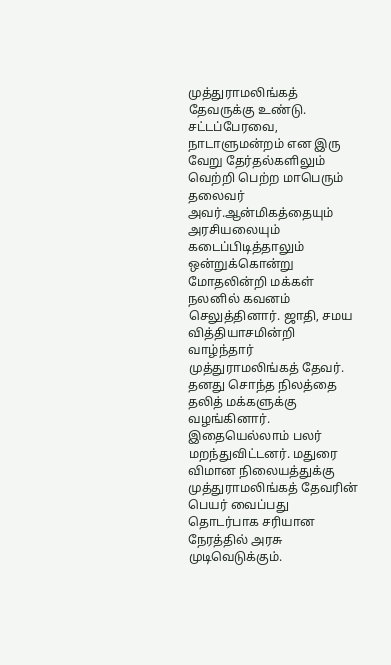முத்துராமலிங்கத் தேவருக்கு உண்டு. சட்டப்பேரவை, நாடாளுமன்றம் என இரு வேறு தேர்தல்களிலும் வெற்றி பெற்ற மாபெரும் தலைவர் அவர்.ஆன்மிகத்தையும் அரசியலையும் கடைப்பிடித்தாலும் ஒன்றுக்கொன்று மோதலின்றி மக்கள் நலனில் கவனம் செலுத்தினார். ஜாதி, சமய வித்தியாசமின்றி வாழ்ந்தார் முத்துராமலிங்கத் தேவர். தனது சொந்த நிலத்தை தலித் மக்களுக்கு வழங்கினார். இதையெல்லாம் பலர் மறந்துவிட்டனர். மதுரை விமான நிலையத்துக்கு முத்துராமலிங்கத் தேவரின் பெயர் வைப்பது தொடர்பாக சரியான நேரத்தில் அரசு முடிவெடுக்கும்.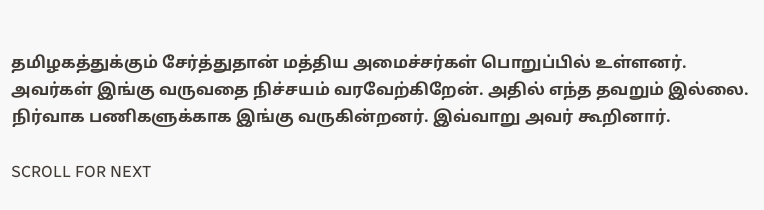தமிழகத்துக்கும் சேர்த்துதான் மத்திய அமைச்சர்கள் பொறுப்பில் உள்ளனர். அவர்கள் இங்கு வருவதை நிச்சயம் வரவேற்கிறேன். அதில் எந்த தவறும் இல்லை. நிர்வாக பணிகளுக்காக இங்கு வருகின்றனர். இவ்வாறு அவர் கூறினார்.

SCROLL FOR NEXT